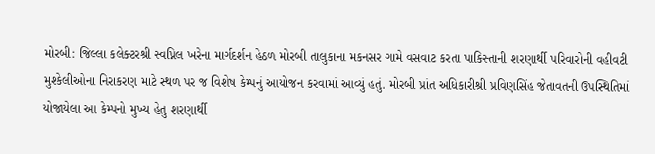મોરબી: જિલ્લા કલેક્ટરશ્રી સ્વપ્નિલ ખરેના માર્ગદર્શન હેઠળ મોરબી તાલુકાના મકનસર ગામે વસવાટ કરતા પાકિસ્તાની શરણાર્થી પરિવારોની વહીવટી મુશ્કેલીઓના નિરાકરણ માટે સ્થળ પર જ વિશેષ કેમ્પનું આયોજન કરવામાં આવ્યું હતું. મોરબી પ્રાંત અધિકારીશ્રી પ્રવિણસિંહ જેતાવતની ઉપસ્થિતિમાં યોજાયેલા આ કેમ્પનો મુખ્ય હેતુ શરણાર્થી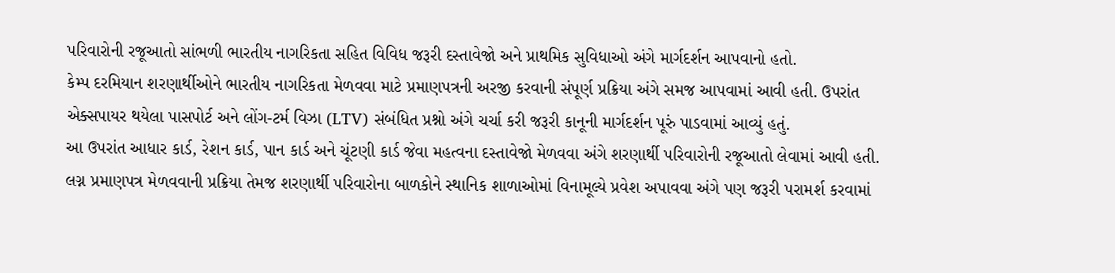પરિવારોની રજૂઆતો સાંભળી ભારતીય નાગરિકતા સહિત વિવિધ જરૂરી દસ્તાવેજો અને પ્રાથમિક સુવિધાઓ અંગે માર્ગદર્શન આપવાનો હતો.
કેમ્પ દરમિયાન શરણાર્થીઓને ભારતીય નાગરિકતા મેળવવા માટે પ્રમાણપત્રની અરજી કરવાની સંપૂર્ણ પ્રક્રિયા અંગે સમજ આપવામાં આવી હતી. ઉપરાંત એક્સપાયર થયેલા પાસપોર્ટ અને લોંગ-ટર્મ વિઝા (LTV) સંબંધિત પ્રશ્નો અંગે ચર્ચા કરી જરૂરી કાનૂની માર્ગદર્શન પૂરું પાડવામાં આવ્યું હતું.
આ ઉપરાંત આધાર કાર્ડ, રેશન કાર્ડ, પાન કાર્ડ અને ચૂંટણી કાર્ડ જેવા મહત્વના દસ્તાવેજો મેળવવા અંગે શરણાર્થી પરિવારોની રજૂઆતો લેવામાં આવી હતી. લગ્ન પ્રમાણપત્ર મેળવવાની પ્રક્રિયા તેમજ શરણાર્થી પરિવારોના બાળકોને સ્થાનિક શાળાઓમાં વિનામૂલ્યે પ્રવેશ અપાવવા અંગે પણ જરૂરી પરામર્શ કરવામાં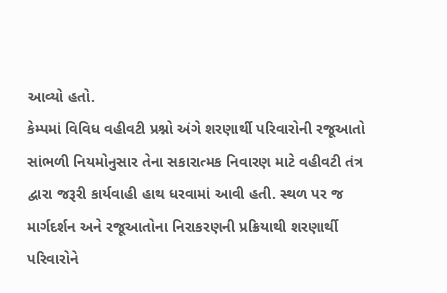આવ્યો હતો.
કેમ્પમાં વિવિધ વહીવટી પ્રશ્નો અંગે શરણાર્થી પરિવારોની રજૂઆતો સાંભળી નિયમોનુસાર તેના સકારાત્મક નિવારણ માટે વહીવટી તંત્ર દ્વારા જરૂરી કાર્યવાહી હાથ ધરવામાં આવી હતી. સ્થળ પર જ માર્ગદર્શન અને રજૂઆતોના નિરાકરણની પ્રક્રિયાથી શરણાર્થી પરિવારોને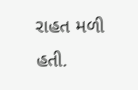રાહત મળી હતી.